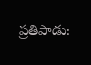ప్రతిపాడు: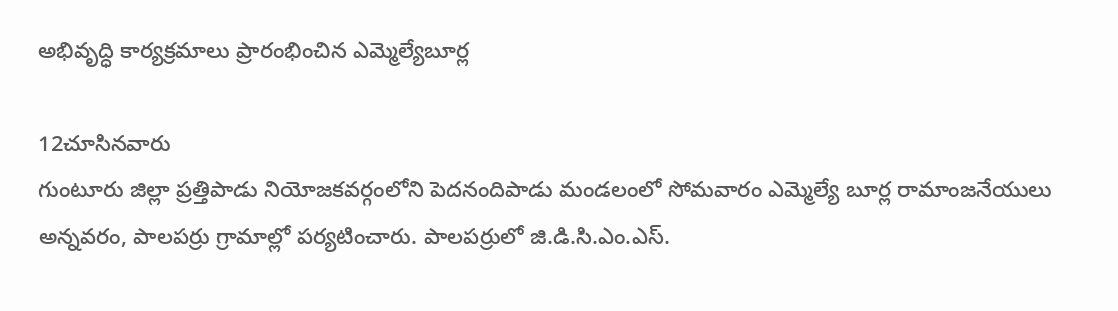అభివృద్ధి కార్యక్రమాలు ప్రారంభించిన ఎమ్మెల్యేబూర్ల

12చూసినవారు
గుంటూరు జిల్లా ప్రత్తిపాడు నియోజకవర్గంలోని పెదనందిపాడు మండలంలో సోమవారం ఎమ్మెల్యే బూర్ల రామాంజనేయులు అన్నవరం, పాలపర్రు గ్రామాల్లో పర్యటించారు. పాలపర్రులో జి.డి.సి.ఎం.ఎస్.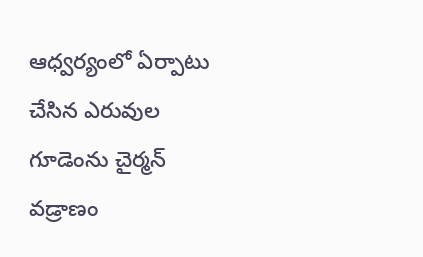ఆధ్వర్యంలో ఏర్పాటు చేసిన ఎరువుల గూడెంను చైర్మన్ వడ్రాణం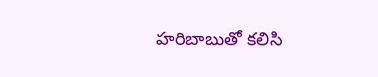హరిబాబుతో కలిసి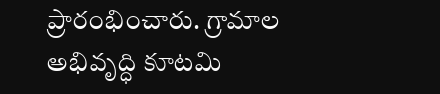ప్రారంభించారు. గ్రామాల అభివృద్ధి కూటమి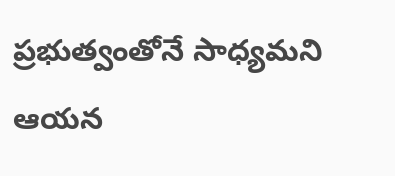ప్రభుత్వంతోనే సాధ్యమని ఆయన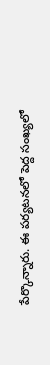పేర్కొన్నారు. ఈ పర్యటనలో పెద్ద సంఖ్యలో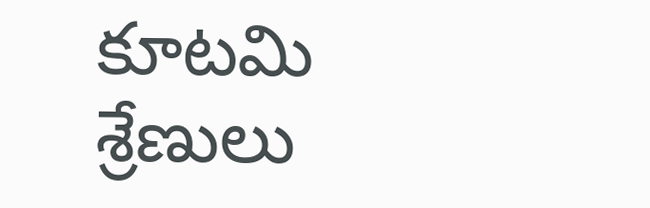కూటమి శ్రేణులు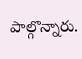పాల్గొన్నారు.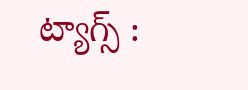ట్యాగ్స్ :